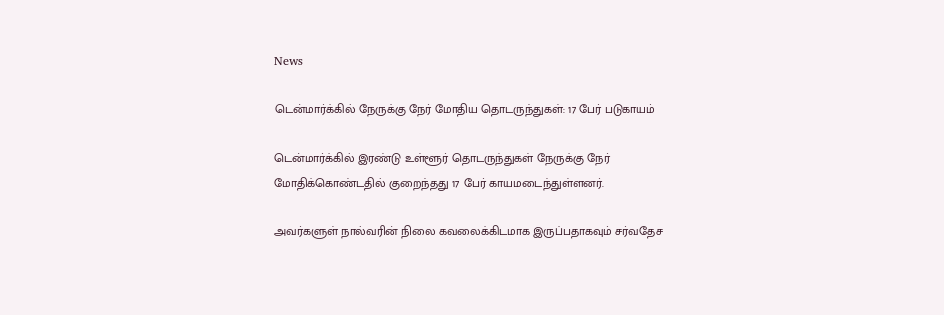News

டென்மார்க்கில் நேருக்கு நேர் மோதிய தொடருந்துகள்: 17 பேர் படுகாயம்

டென்மார்க்கில் இரண்டு உள்ளூர் தொடருந்துகள் நேருக்கு நேர் மோதிக்கொண்டதில் குறைந்தது 17 பேர் காயமடைந்துள்ளனர்.

அவர்களுள் நால்வரின் நிலை கவலைக்கிடமாக இருப்பதாகவும் சர்வதேச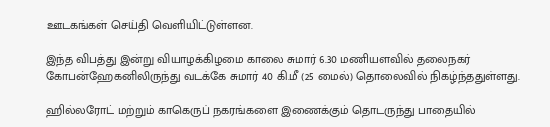ஊடகங்கள் செய்தி வெளியிட்டுள்ளன.

இந்த விபத்து இன்று வியாழக்கிழமை காலை சுமார் 6.30 மணியளவில் தலைநகர் கோபன்ஹேகனிலிருந்து வடக்கே சுமார் 40 கி.மீ (25 மைல்) தொலைவில் நிகழ்ந்ததுள்ளது.

ஹில்லரோட் மற்றும் காகெருப் நகரங்களை இணைக்கும் தொடருந்து பாதையில்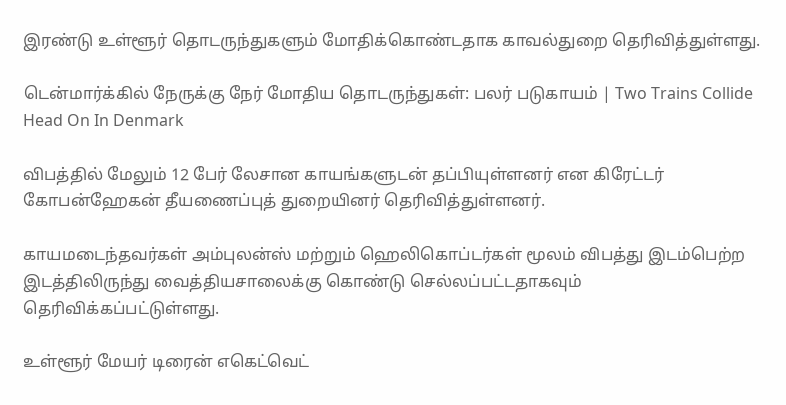இரண்டு உள்ளூர் தொடருந்துகளும் மோதிக்கொண்டதாக காவல்துறை தெரிவித்துள்ளது.

டென்மார்க்கில் நேருக்கு நேர் மோதிய தொடருந்துகள்: பலர் படுகாயம் | Two Trains Collide Head On In Denmark

விபத்தில் மேலும் 12 பேர் லேசான காயங்களுடன் தப்பியுள்ளனர் என கிரேட்டர் கோபன்ஹேகன் தீயணைப்புத் துறையினர் தெரிவித்துள்ளனர்.

காயமடைந்தவர்கள் அம்புலன்ஸ் மற்றும் ஹெலிகொப்டர்கள் மூலம் விபத்து இடம்பெற்ற இடத்திலிருந்து வைத்தியசாலைக்கு கொண்டு செல்லப்பட்டதாகவும் தெரிவிக்கப்பட்டுள்ளது.

உள்ளூர் மேயர் டிரைன் எகெட்வெட்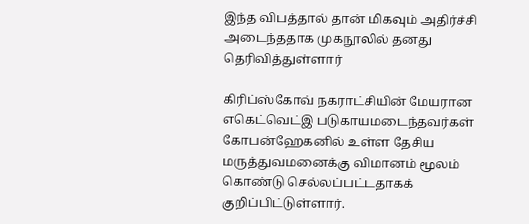இந்த விபத்தால் தான் மிகவும் அதிர்ச்சி அடைந்ததாக முகநூலில் தனது தெரிவித்துள்ளார்

கிரிப்ஸ்கோவ் நகராட்சியின் மேயரான எகெட்வெட்இ படுகாயமடைந்தவர்கள் கோபன்ஹேகனில் உள்ள தேசிய மருத்துவமனைக்கு விமானம் மூலம் கொண்டு செல்லப்பட்டதாகக் குறிப்பிட்டுள்ளார்.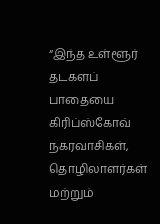“இந்த உள்ளூர் தடகளப் பாதையை கிரிப்ஸ்கோவ் நகரவாசிகள், தொழிலாளர்கள் மற்றும்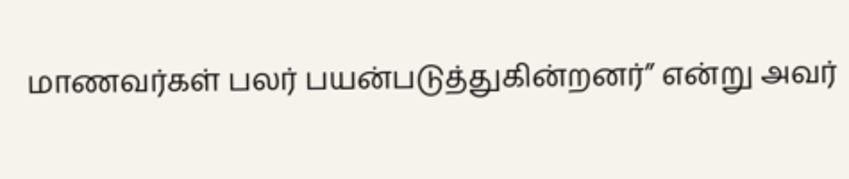மாணவர்கள் பலர் பயன்படுத்துகின்றனர்” என்று அவர்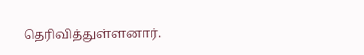தெரிவித்துள்ளனார்.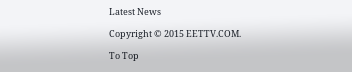Latest News

Copyright © 2015 EETTV.COM.

To Top